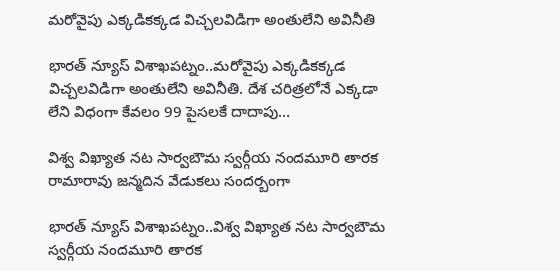మరోవైపు ఎక్కడికక్కడ విచ్చలవిడిగా అంతులేని అవినీతి

భారత్ న్యూస్ విశాఖపట్నం..మరోవైపు ఎక్కడికక్కడ విచ్చలవిడిగా అంతులేని అవినీతి. దేశ చరిత్రలోనే ఎక్కడా లేని విధంగా కేవలం 99 పైసలకే దాదాపు…

విశ్వ విఖ్యాత నట సార్వబౌమ స్వర్గీయ నందమూరి తారక రామారావు జన్మదిన వేడుకలు సందర్బంగా

భారత్ న్యూస్ విశాఖపట్నం..విశ్వ విఖ్యాత నట సార్వబౌమ స్వర్గీయ నందమూరి తారక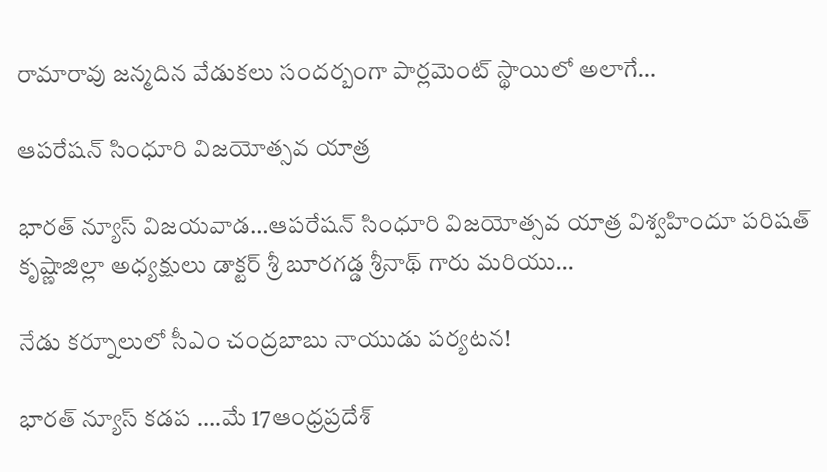రామారావు జన్మదిన వేడుకలు సందర్బంగా పార్లమెంట్ స్థాయిలో అలాగే…

ఆపరేషన్ సింధూరి విజయోత్సవ యాత్ర

భారత్ న్యూస్ విజయవాడ…ఆపరేషన్ సింధూరి విజయోత్సవ యాత్ర విశ్వహిందూ పరిషత్ కృష్ణాజిల్లా అధ్యక్షులు డాక్టర్ శ్రీ బూరగడ్డ శ్రీనాథ్ గారు మరియు…

నేడు కర్నూలులో సీఎం చంద్రబాబు నాయుడు పర్యటన!

భారత్ న్యూస్ కడప ….మే 17ఆంధ్రప్రదేశ్‌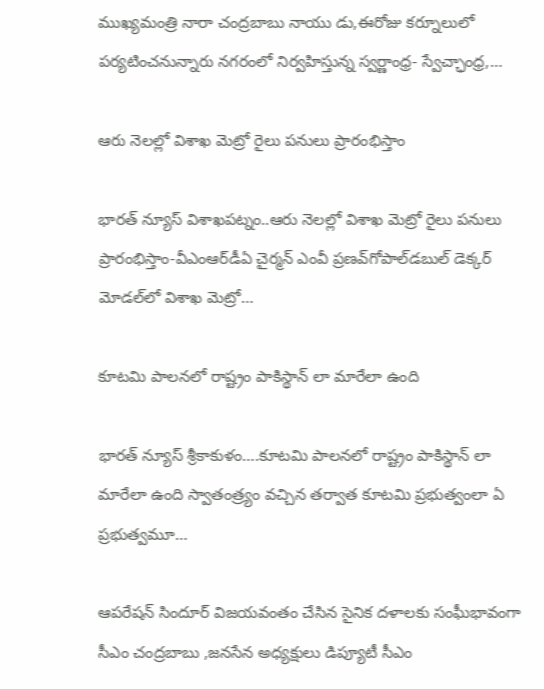ముఖ్యమంత్రి నారా చంద్రబాబు నాయు డు,ఈరోజు కర్నూలులో పర్యటించనున్నారు నగరంలో నిర్వహిస్తున్న స్వర్ణాంధ్ర- స్వేచ్ఛాంధ్ర,…

ఆరు నెలల్లో విశాఖ మెట్రో రైలు పనులు ప్రారంభిస్తాం

భారత్ న్యూస్ విశాఖపట్నం..ఆరు నెలల్లో విశాఖ మెట్రో రైలు పనులు ప్రారంభిస్తాం-వీఎంఆర్‌డీఏ చైర్మన్‌ ఎంవీ ప్రణవ్‌గోపాల్‌డబుల్ డెక్కర్ మోడల్‌లో విశాఖ మెట్రో…

కూటమి పాలనలో రాష్ట్రం పాకిస్థాన్ లా మారేలా ఉంది

భారత్ న్యూస్ శ్రీకాకుళం….కూటమి పాలనలో రాష్ట్రం పాకిస్థాన్ లా మారేలా ఉంది స్వాతంత్ర్యం వచ్చిన తర్వాత కూటమి ప్రభుత్వంలా ఏ ప్రభుత్వమూ…

ఆపరేషన్ సిందూర్ విజయవంతం చేసిన సైనిక దళాలకు సంఘీభావంగా సీఎం చంద్రబాబు ,జనసేన అధ్యక్షులు డిప్యూటీ సీఎం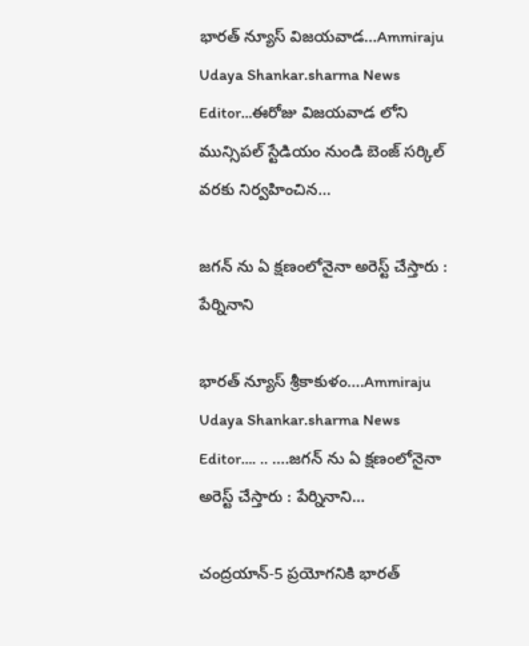భారత్ న్యూస్ విజయవాడ…Ammiraju Udaya Shankar.sharma News Editor…ఈరోజు విజయవాడ లోని మున్సిపల్ స్టేడియం నుండి బెంజ్ సర్కిల్ వరకు నిర్వహించిన…

జగన్ ను ఏ క్షణంలోనైనా అరెస్ట్ చేస్తారు : పేర్నినాని

భారత్ న్యూస్ శ్రీకాకుళం….Ammiraju Udaya Shankar.sharma News Editor…. .. ….జగన్ ను ఏ క్షణంలోనైనా అరెస్ట్ చేస్తారు : పేర్నినాని…

చంద్రయాన్-5 ప్రయోగనికి భారత్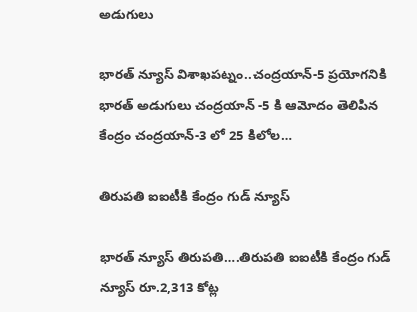అడుగులు

భారత్ న్యూస్ విశాఖపట్నం..చంద్రయాన్-5 ప్రయోగనికి భారత్ అడుగులు చంద్రయాన్ -5 కి ఆమోదం తెలిపిన కేంద్రం చంద్రయాన్-3 లో 25 కిలోల…

తిరుపతి ఐఐటీకి కేంద్రం గుడ్ న్యూస్

భారత్ న్యూస్ తిరుపతి….తిరుపతి ఐఐటీకి కేంద్రం గుడ్ న్యూస్ రూ.2,313 కోట్ల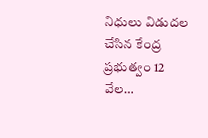నిధులు విడుదల చేసిన కేంద్ర ప్రభుత్వం 12 వేల…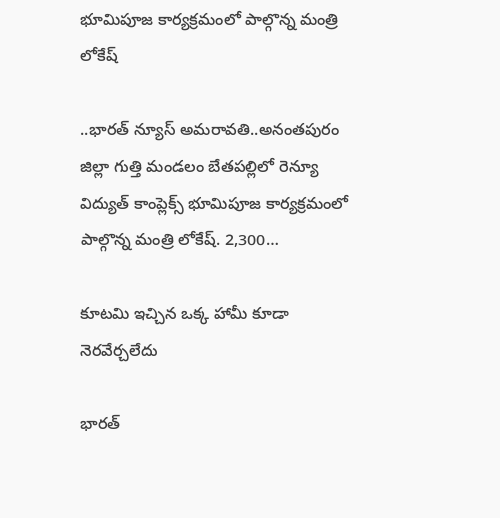భూమిపూజ కార్యక్రమంలో పాల్గొన్న మంత్రి లోకేష్

..భారత్ న్యూస్ అమరావతి..అనంతపురం జిల్లా గుత్తి మండలం బేతపల్లిలో రెన్యూ విద్యుత్ కాంప్లెక్స్ భూమిపూజ కార్యక్రమంలో పాల్గొన్న మంత్రి లోకేష్. 2,300…

కూటమి ఇచ్చిన ఒక్క హామీ కూడా నెరవేర్చలేదు

భారత్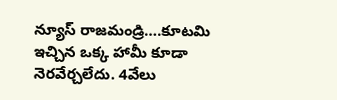న్యూస్ రాజమండ్రి….కూటమి ఇచ్చిన ఒక్క హామీ కూడా నెరవేర్చలేదు. 4వేలు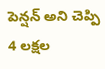పెన్షన్ అని చెప్పి 4 లక్షల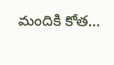మందికి కోత…